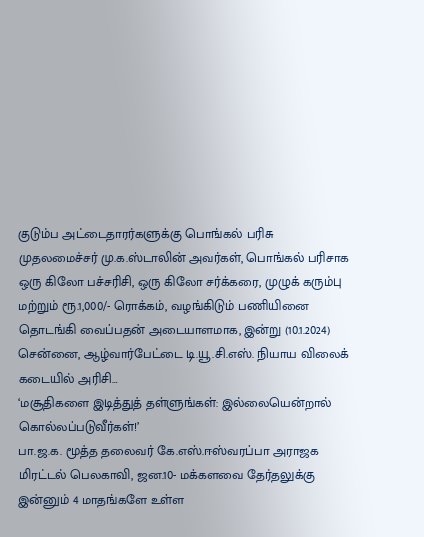குடும்ப அட்டைதாரர்களுக்கு பொங்கல் பரிசு
முதலமைச்சர் மு.க.ஸ்டாலின் அவர்கள், பொங்கல் பரிசாக ஒரு கிலோ பச்சரிசி, ஒரு கிலோ சர்க்கரை, முழுக் கரும்பு மற்றும் ரூ.1,000/- ரொக்கம், வழங்கிடும் பணியினை தொடங்கி வைப்பதன் அடையாளமாக, இன்று (10.1.2024) சென்னை, ஆழ்வார்பேட்டை டி.யூ.சி.எஸ். நியாய விலைக் கடையில் அரிசி…
‘மசூதிகளை இடித்துத் தள்ளுங்கள்: இல்லையென்றால் கொல்லப்படுவீர்கள்!’
பா.ஜ.க. மூத்த தலைவர் கே.எஸ்.ஈஸ்வரப்பா அராஜக மிரட்டல் பெலகாவி, ஜன.10- மக்களவை தேர்தலுக்கு இன்னும் 4 மாதங்களே உள்ள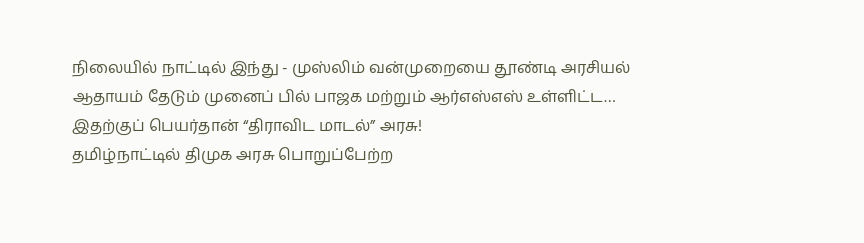நிலையில் நாட்டில் இந்து - முஸ்லிம் வன்முறையை தூண்டி அரசியல் ஆதாயம் தேடும் முனைப் பில் பாஜக மற்றும் ஆர்எஸ்எஸ் உள்ளிட்ட…
இதற்குப் பெயர்தான் “திராவிட மாடல்” அரசு!
தமிழ்நாட்டில் திமுக அரசு பொறுப்பேற்ற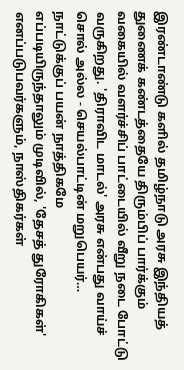இரண்டாண்டு களில் தமிழ்நாடு அரசு இந்தியத் துணைக் கண்டத்தையே திரும்பிப் பார்க்கும் வகையில் வளர்ச்சிப் பாட்டையில் வீறு நடை போட்டு வருகிறது. 'திராவிட மாடல்' அரசு என்பது வாய்ச் சொல் அல்ல - செயல்பாட்டின் மறுபெயர்…
நாட்டுக்குப் பயன் நாத்திகமே
எப்படியிருந்தாலும் முடிவில், 'தேசத் துரோகிகள்' எனப்படுபவர்களும், நாஸ்திகர்கள்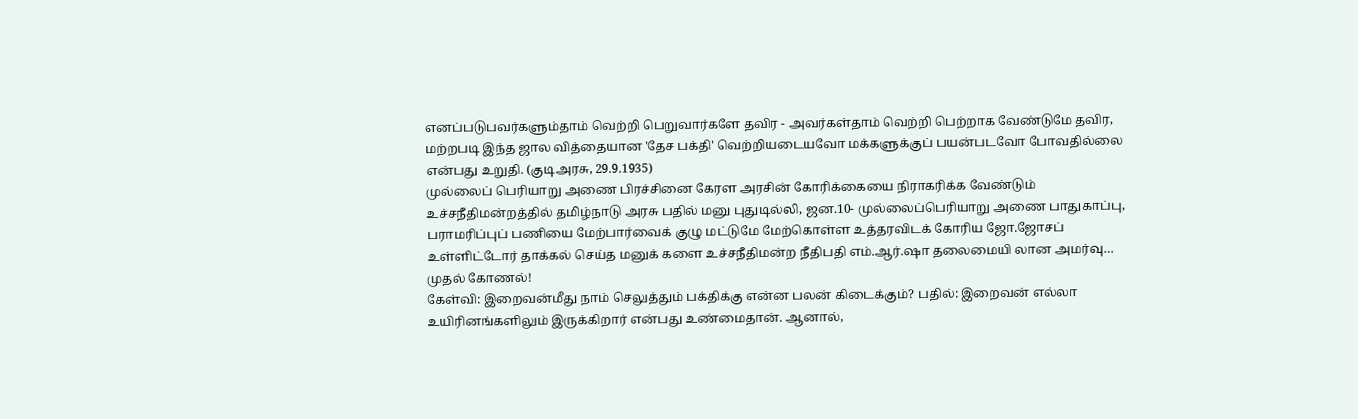எனப்படுபவர்களும்தாம் வெற்றி பெறுவார்களே தவிர - அவர்கள்தாம் வெற்றி பெற்றாக வேண்டுமே தவிர, மற்றபடி இந்த ஜால வித்தையான 'தேச பக்தி' வெற்றியடையவோ மக்களுக்குப் பயன்படவோ போவதில்லை என்பது உறுதி. (குடிஅரசு, 29.9.1935)
முல்லைப் பெரியாறு அணை பிரச்சினை கேரள அரசின் கோரிக்கையை நிராகரிக்க வேண்டும்
உச்சநீதிமன்றத்தில் தமிழ்நாடு அரசு பதில் மனு புதுடில்லி, ஜன.10- முல்லைப்பெரியாறு அணை பாதுகாப்பு, பராமரிப்புப் பணியை மேற்பார்வைக் குழு மட்டுமே மேற்கொள்ள உத்தரவிடக் கோரிய ஜோ.ஜோசப் உள்ளிட்டோர் தாக்கல் செய்த மனுக் களை உச்சநீதிமன்ற நீதிபதி எம்.ஆர்.ஷா தலைமையி லான அமர்வு…
முதல் கோணல்!
கேள்வி: இறைவன்மீது நாம் செலுத்தும் பக்திக்கு என்ன பலன் கிடைக்கும்? பதில்: இறைவன் எல்லா உயிரினங்களிலும் இருக்கிறார் என்பது உண்மைதான். ஆனால்,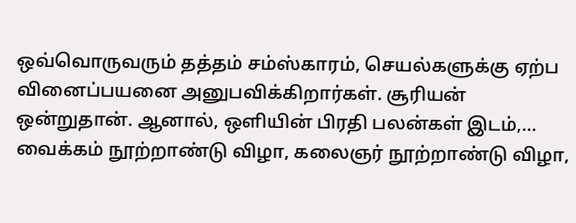ஒவ்வொருவரும் தத்தம் சம்ஸ்காரம், செயல்களுக்கு ஏற்ப வினைப்பயனை அனுபவிக்கிறார்கள். சூரியன் ஒன்றுதான். ஆனால், ஒளியின் பிரதி பலன்கள் இடம்,…
வைக்கம் நூற்றாண்டு விழா, கலைஞர் நூற்றாண்டு விழா,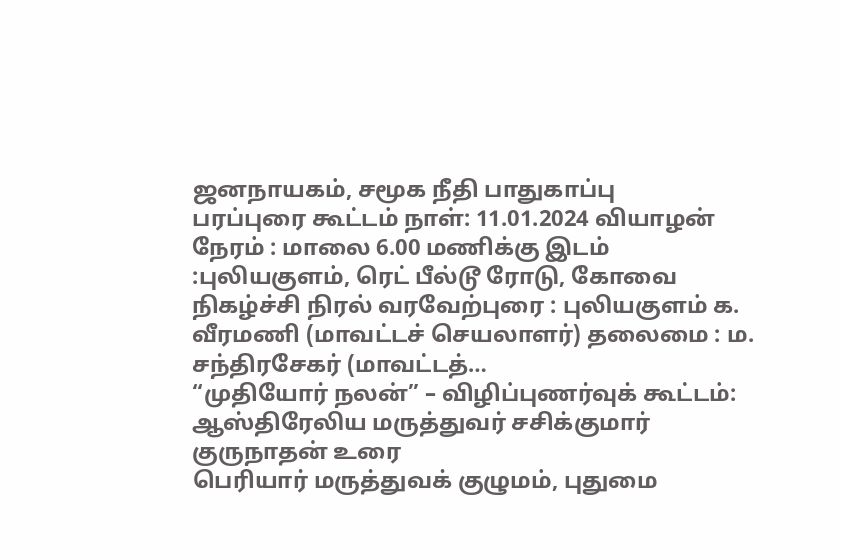ஜனநாயகம், சமூக நீதி பாதுகாப்பு
பரப்புரை கூட்டம் நாள்: 11.01.2024 வியாழன் நேரம் : மாலை 6.00 மணிக்கு இடம் :புலியகுளம், ரெட் பீல்டூ ரோடு, கோவை நிகழ்ச்சி நிரல் வரவேற்புரை : புலியகுளம் க. வீரமணி (மாவட்டச் செயலாளர்) தலைமை : ம. சந்திரசேகர் (மாவட்டத்…
“முதியோர் நலன்” – விழிப்புணர்வுக் கூட்டம்: ஆஸ்திரேலிய மருத்துவர் சசிக்குமார் குருநாதன் உரை
பெரியார் மருத்துவக் குழுமம், புதுமை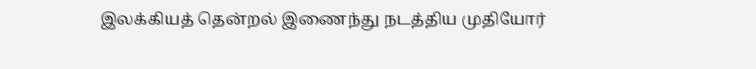இலக்கியத் தென்றல் இணைந்து நடத்திய முதியோர்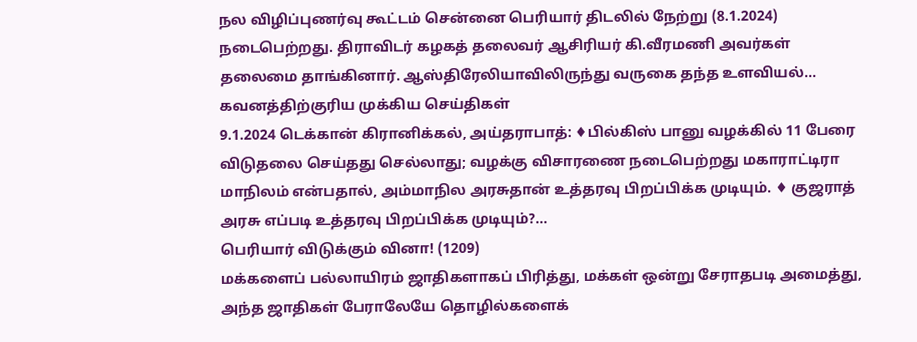நல விழிப்புணர்வு கூட்டம் சென்னை பெரியார் திடலில் நேற்று (8.1.2024) நடைபெற்றது. திராவிடர் கழகத் தலைவர் ஆசிரியர் கி.வீரமணி அவர்கள் தலைமை தாங்கினார். ஆஸ்திரேலியாவிலிருந்து வருகை தந்த உளவியல்…
கவனத்திற்குரிய முக்கிய செய்திகள்
9.1.2024 டெக்கான் கிரானிக்கல், அய்தராபாத்: ♦பில்கிஸ் பானு வழக்கில் 11 பேரை விடுதலை செய்தது செல்லாது; வழக்கு விசாரணை நடைபெற்றது மகாராட்டிரா மாநிலம் என்பதால், அம்மாநில அரசுதான் உத்தரவு பிறப்பிக்க முடியும். ♦ குஜராத் அரசு எப்படி உத்தரவு பிறப்பிக்க முடியும்?…
பெரியார் விடுக்கும் வினா! (1209)
மக்களைப் பல்லாயிரம் ஜாதிகளாகப் பிரித்து, மக்கள் ஒன்று சேராதபடி அமைத்து, அந்த ஜாதிகள் பேராலேயே தொழில்களைக்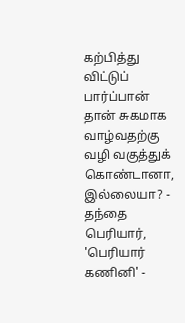கற்பித்து விட்டுப் பார்ப்பான் தான் சுகமாக வாழ்வதற்கு வழி வகுத்துக் கொண்டானா, இல்லையா? - தந்தை பெரியார், 'பெரியார் கணினி' -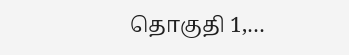தொகுதி 1,…